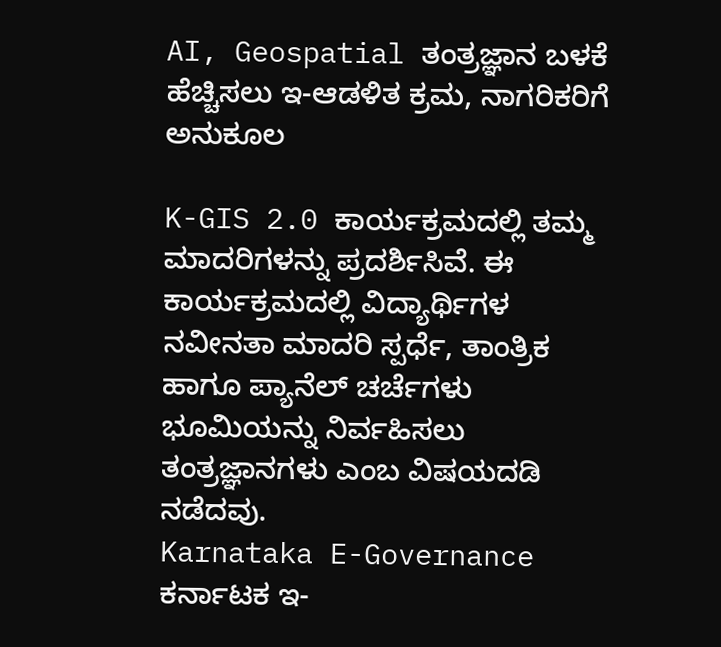AI, Geospatial ತಂತ್ರಜ್ಞಾನ ಬಳಕೆ ಹೆಚ್ಚಿಸಲು ಇ-ಆಡಳಿತ ಕ್ರಮ, ನಾಗರಿಕರಿಗೆ ಅನುಕೂಲ

K-GIS 2.0 ಕಾರ್ಯಕ್ರಮದಲ್ಲಿ ತಮ್ಮ ಮಾದರಿಗಳನ್ನು ಪ್ರದರ್ಶಿಸಿವೆ. ಈ ಕಾರ್ಯಕ್ರಮದಲ್ಲಿ ವಿದ್ಯಾರ್ಥಿಗಳ ನವೀನತಾ ಮಾದರಿ ಸ್ಪರ್ಧೆ, ತಾಂತ್ರಿಕ ಹಾಗೂ ಪ್ಯಾನೆಲ್ ಚರ್ಚೆಗಳು ಭೂಮಿಯನ್ನು ನಿರ್ವಹಿಸಲು ತಂತ್ರಜ್ಞಾನಗಳು ಎಂಬ ವಿಷಯದಡಿ ನಡೆದವು.
Karnataka E-Governance
ಕರ್ನಾಟಕ ಇ-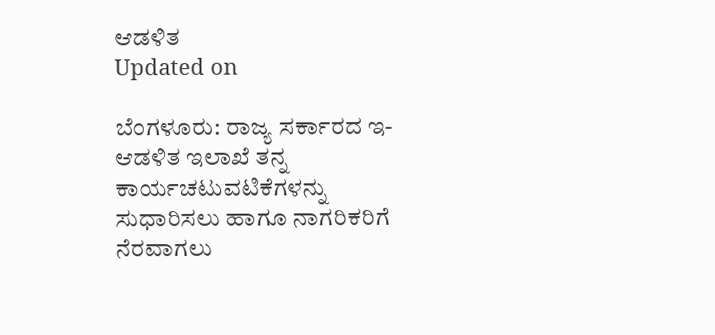ಆಡಳಿತ
Updated on

ಬೆಂಗಳೂರು: ರಾಜ್ಯ ಸರ್ಕಾರದ ಇ-ಆಡಳಿತ ಇಲಾಖೆ ತನ್ನ ಕಾರ್ಯಚಟುವಟಿಕೆಗಳನ್ನು ಸುಧಾರಿಸಲು ಹಾಗೂ ನಾಗರಿಕರಿಗೆ ನೆರವಾಗಲು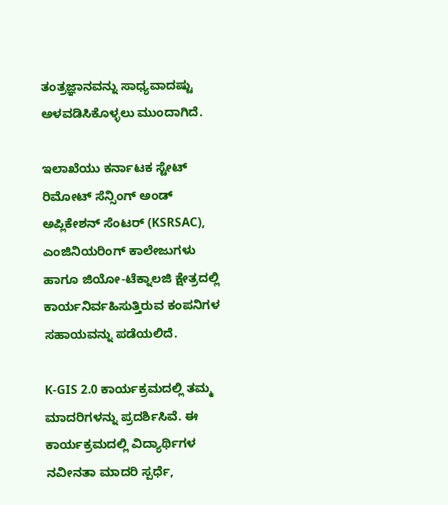ತಂತ್ರಜ್ಞಾನವನ್ನು ಸಾಧ್ಯವಾದಷ್ಟು ಅಳವಡಿಸಿಕೊಳ್ಳಲು ಮುಂದಾಗಿದೆ.

ಇಲಾಖೆಯು ಕರ್ನಾಟಕ ಸ್ಟೇಟ್ ರಿಮೋಟ್ ಸೆನ್ಸಿಂಗ್ ಅಂಡ್ ಅಪ್ಲಿಕೇಶನ್ ಸೆಂಟರ್ (KSRSAC), ಎಂಜಿನಿಯರಿಂಗ್ ಕಾಲೇಜುಗಳು ಹಾಗೂ ಜಿಯೋ-ಟೆಕ್ನಾಲಜಿ ಕ್ಷೇತ್ರದಲ್ಲಿ ಕಾರ್ಯನಿರ್ವಹಿಸುತ್ತಿರುವ ಕಂಪನಿಗಳ ಸಹಾಯವನ್ನು ಪಡೆಯಲಿದೆ.

K-GIS 2.0 ಕಾರ್ಯಕ್ರಮದಲ್ಲಿ ತಮ್ಮ ಮಾದರಿಗಳನ್ನು ಪ್ರದರ್ಶಿಸಿವೆ. ಈ ಕಾರ್ಯಕ್ರಮದಲ್ಲಿ ವಿದ್ಯಾರ್ಥಿಗಳ ನವೀನತಾ ಮಾದರಿ ಸ್ಪರ್ಧೆ,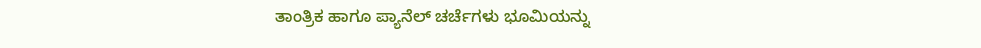ತಾಂತ್ರಿಕ ಹಾಗೂ ಪ್ಯಾನೆಲ್ ಚರ್ಚೆಗಳು ಭೂಮಿಯನ್ನು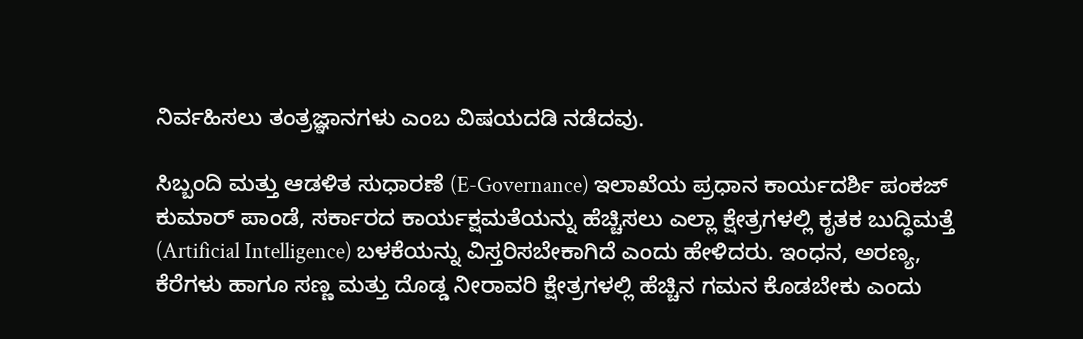ನಿರ್ವಹಿಸಲು ತಂತ್ರಜ್ಞಾನಗಳು ಎಂಬ ವಿಷಯದಡಿ ನಡೆದವು.

ಸಿಬ್ಬಂದಿ ಮತ್ತು ಆಡಳಿತ ಸುಧಾರಣೆ (E-Governance) ಇಲಾಖೆಯ ಪ್ರಧಾನ ಕಾರ್ಯದರ್ಶಿ ಪಂಕಜ್ ಕುಮಾರ್ ಪಾಂಡೆ, ಸರ್ಕಾರದ ಕಾರ್ಯಕ್ಷಮತೆಯನ್ನು ಹೆಚ್ಚಿಸಲು ಎಲ್ಲಾ ಕ್ಷೇತ್ರಗಳಲ್ಲಿ ಕೃತಕ ಬುದ್ಧಿಮತ್ತೆ (Artificial Intelligence) ಬಳಕೆಯನ್ನು ವಿಸ್ತರಿಸಬೇಕಾಗಿದೆ ಎಂದು ಹೇಳಿದರು. ಇಂಧನ, ಅರಣ್ಯ, ಕೆರೆಗಳು ಹಾಗೂ ಸಣ್ಣ ಮತ್ತು ದೊಡ್ಡ ನೀರಾವರಿ ಕ್ಷೇತ್ರಗಳಲ್ಲಿ ಹೆಚ್ಚಿನ ಗಮನ ಕೊಡಬೇಕು ಎಂದು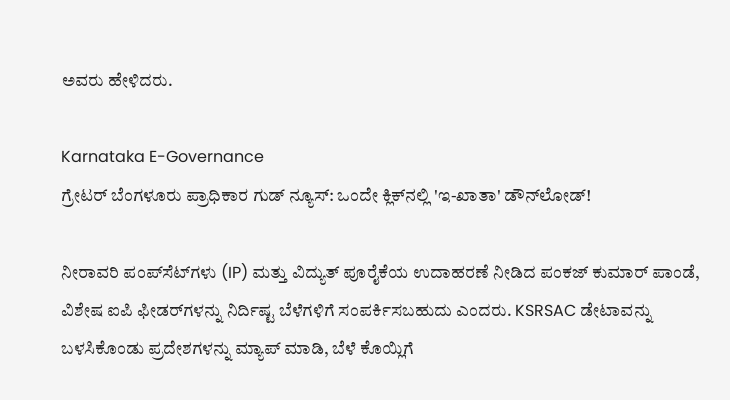ಅವರು ಹೇಳಿದರು.

Karnataka E-Governance
ಗ್ರೇಟರ್ ಬೆಂಗಳೂರು ಪ್ರಾಧಿಕಾರ ಗುಡ್ ನ್ಯೂಸ್: ಒಂದೇ ಕ್ಲಿಕ್‌ನಲ್ಲಿ 'ಇ-ಖಾತಾ' ಡೌನ್‌ಲೋಡ್!

ನೀರಾವರಿ ಪಂಪ್‌ಸೆಟ್‌ಗಳು (IP) ಮತ್ತು ವಿದ್ಯುತ್ ಪೂರೈಕೆಯ ಉದಾಹರಣೆ ನೀಡಿದ ಪಂಕಜ್ ಕುಮಾರ್ ಪಾಂಡೆ, ವಿಶೇಷ ಐಪಿ ಫೀಡರ್‌ಗಳನ್ನು ನಿರ್ದಿಷ್ಟ ಬೆಳೆಗಳಿಗೆ ಸಂಪರ್ಕಿಸಬಹುದು ಎಂದರು. KSRSAC ಡೇಟಾವನ್ನು ಬಳಸಿಕೊಂಡು ಪ್ರದೇಶಗಳನ್ನು ಮ್ಯಾಪ್ ಮಾಡಿ, ಬೆಳೆ ಕೊಯ್ಲಿಗೆ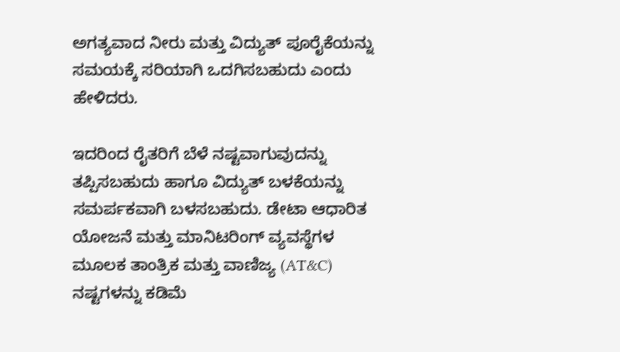ಅಗತ್ಯವಾದ ನೀರು ಮತ್ತು ವಿದ್ಯುತ್ ಪೂರೈಕೆಯನ್ನು ಸಮಯಕ್ಕೆ ಸರಿಯಾಗಿ ಒದಗಿಸಬಹುದು ಎಂದು ಹೇಳಿದರು.

ಇದರಿಂದ ರೈತರಿಗೆ ಬೆಳೆ ನಷ್ಟವಾಗುವುದನ್ನು ತಪ್ಪಿಸಬಹುದು ಹಾಗೂ ವಿದ್ಯುತ್ ಬಳಕೆಯನ್ನು ಸಮರ್ಪಕವಾಗಿ ಬಳಸಬಹುದು. ಡೇಟಾ ಆಧಾರಿತ ಯೋಜನೆ ಮತ್ತು ಮಾನಿಟರಿಂಗ್ ವ್ಯವಸ್ಥೆಗಳ ಮೂಲಕ ತಾಂತ್ರಿಕ ಮತ್ತು ವಾಣಿಜ್ಯ (AT&C) ನಷ್ಟಗಳನ್ನು ಕಡಿಮೆ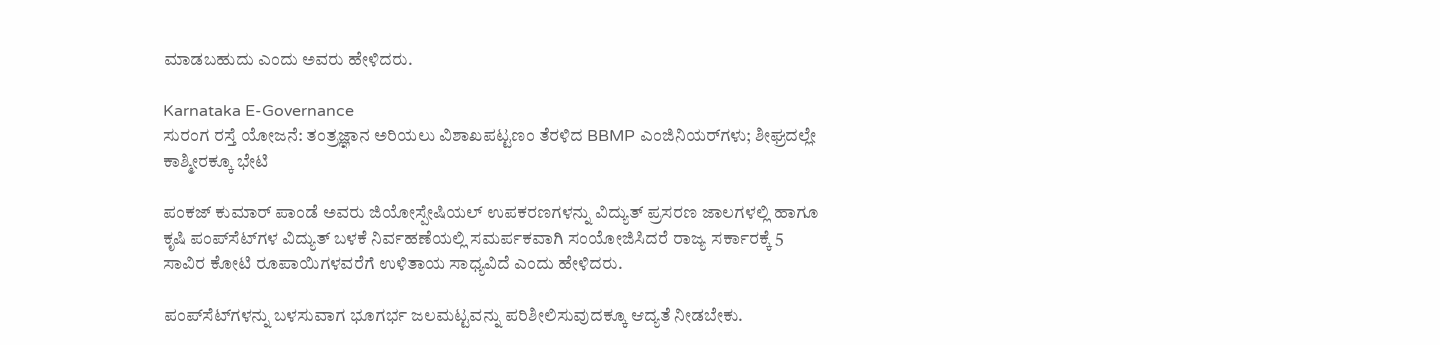ಮಾಡಬಹುದು ಎಂದು ಅವರು ಹೇಳಿದರು.

Karnataka E-Governance
ಸುರಂಗ ರಸ್ತೆ ಯೋಜನೆ: ತಂತ್ರಜ್ಞಾನ ಅರಿಯಲು ವಿಶಾಖಪಟ್ಟಣಂ ತೆರಳಿದ BBMP ಎಂಜಿನಿಯರ್‌ಗಳು; ಶೀಘ್ರದಲ್ಲೇ ಕಾಶ್ಮೀರಕ್ಕೂ ಭೇಟಿ

ಪಂಕಜ್ ಕುಮಾರ್ ಪಾಂಡೆ ಅವರು ಜಿಯೋಸ್ಪೇಷಿಯಲ್ ಉಪಕರಣಗಳನ್ನು ವಿದ್ಯುತ್ ಪ್ರಸರಣ ಜಾಲಗಳಲ್ಲಿ ಹಾಗೂ ಕೃಷಿ ಪಂಪ್‌ಸೆಟ್‌ಗಳ ವಿದ್ಯುತ್ ಬಳಕೆ ನಿರ್ವಹಣೆಯಲ್ಲಿ ಸಮರ್ಪಕವಾಗಿ ಸಂಯೋಜಿಸಿದರೆ ರಾಜ್ಯ ಸರ್ಕಾರಕ್ಕೆ 5 ಸಾವಿರ ಕೋಟಿ ರೂಪಾಯಿಗಳವರೆಗೆ ಉಳಿತಾಯ ಸಾಧ್ಯವಿದೆ ಎಂದು ಹೇಳಿದರು.

ಪಂಪ್‌ಸೆಟ್‌ಗಳನ್ನು ಬಳಸುವಾಗ ಭೂಗರ್ಭ ಜಲಮಟ್ಟವನ್ನು ಪರಿಶೀಲಿಸುವುದಕ್ಕೂ ಆದ್ಯತೆ ನೀಡಬೇಕು.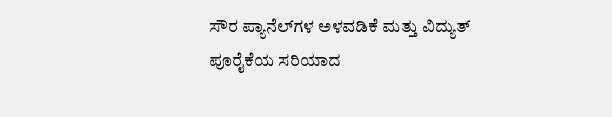ಸೌರ ಪ್ಯಾನೆಲ್‌ಗಳ ಅಳವಡಿಕೆ ಮತ್ತು ವಿದ್ಯುತ್ ಪೂರೈಕೆಯ ಸರಿಯಾದ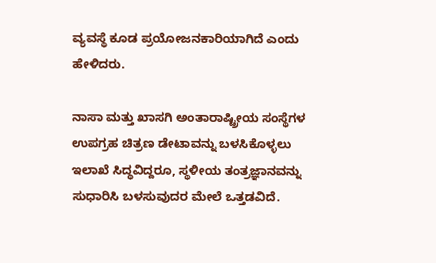ವ್ಯವಸ್ಥೆ ಕೂಡ ಪ್ರಯೋಜನಕಾರಿಯಾಗಿದೆ ಎಂದು ಹೇಳಿದರು.

ನಾಸಾ ಮತ್ತು ಖಾಸಗಿ ಅಂತಾರಾಷ್ಟ್ರೀಯ ಸಂಸ್ಥೆಗಳ ಉಪಗ್ರಹ ಚಿತ್ರಣ ಡೇಟಾವನ್ನು ಬಳಸಿಕೊಳ್ಳಲು ಇಲಾಖೆ ಸಿದ್ಧವಿದ್ದರೂ, ಸ್ಥಳೀಯ ತಂತ್ರಜ್ಞಾನವನ್ನು ಸುಧಾರಿಸಿ ಬಳಸುವುದರ ಮೇಲೆ ಒತ್ತಡವಿದೆ.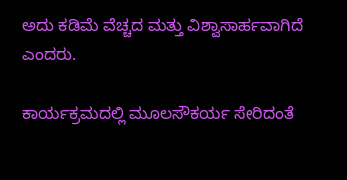ಅದು ಕಡಿಮೆ ವೆಚ್ಚದ ಮತ್ತು ವಿಶ್ವಾಸಾರ್ಹವಾಗಿದೆ ಎಂದರು.

ಕಾರ್ಯಕ್ರಮದಲ್ಲಿ ಮೂಲಸೌಕರ್ಯ ಸೇರಿದಂತೆ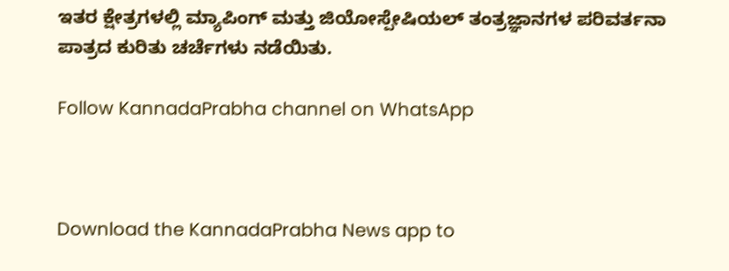ಇತರ ಕ್ಷೇತ್ರಗಳಲ್ಲಿ ಮ್ಯಾಪಿಂಗ್ ಮತ್ತು ಜಿಯೋಸ್ಪೇಷಿಯಲ್ ತಂತ್ರಜ್ಞಾನಗಳ ಪರಿವರ್ತನಾ ಪಾತ್ರದ ಕುರಿತು ಚರ್ಚೆಗಳು ನಡೆಯಿತು.

Follow KannadaPrabha channel on WhatsApp



Download the KannadaPrabha News app to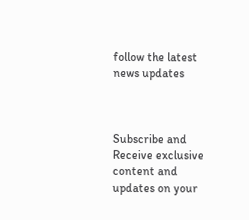follow the latest news updates



Subscribe and Receive exclusive content and updates on your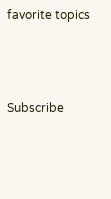favorite topics



Subscribe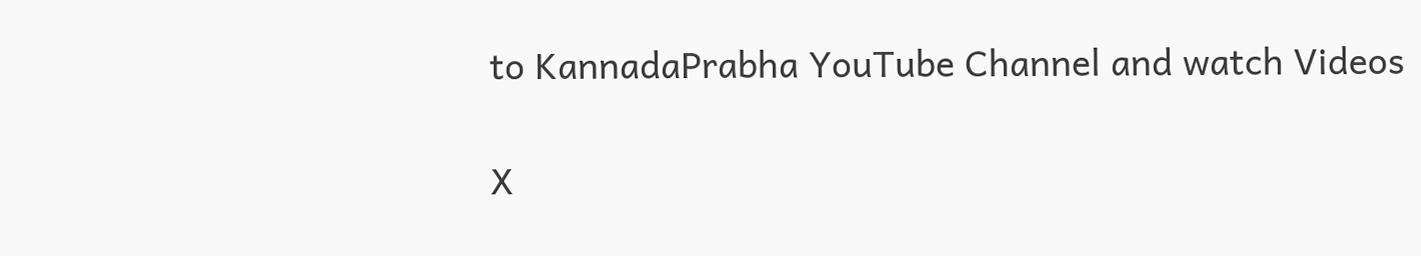to KannadaPrabha YouTube Channel and watch Videos

X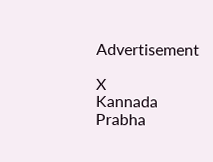Advertisement

X
Kannada Prabha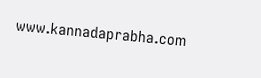www.kannadaprabha.com